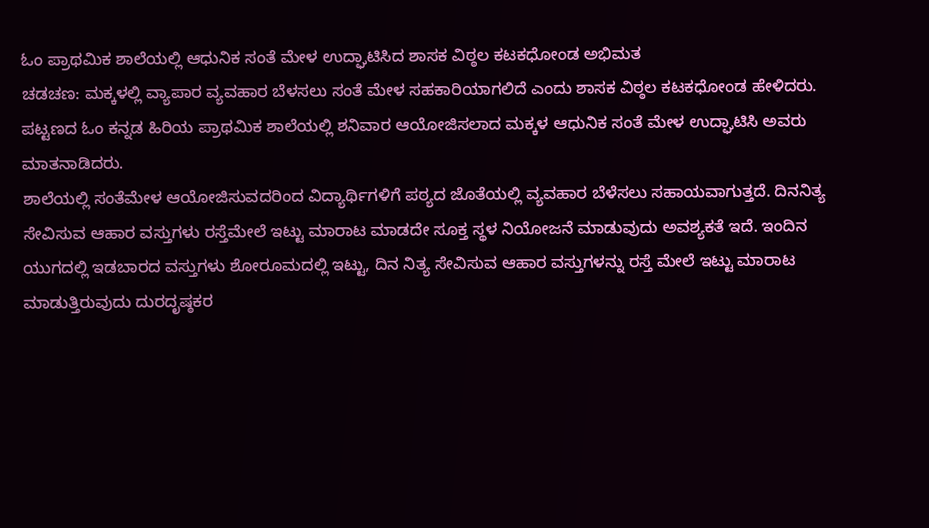ಓಂ ಪ್ರಾಥಮಿಕ ಶಾಲೆಯಲ್ಲಿ ಆಧುನಿಕ ಸಂತೆ ಮೇಳ ಉದ್ಘಾಟಿಸಿದ ಶಾಸಕ ವಿಠ್ಠಲ ಕಟಕಧೋಂಡ ಅಭಿಮತ
ಚಡಚಣ: ಮಕ್ಕಳಲ್ಲಿ ವ್ಯಾಪಾರ ವ್ಯವಹಾರ ಬೆಳಸಲು ಸಂತೆ ಮೇಳ ಸಹಕಾರಿಯಾಗಲಿದೆ ಎಂದು ಶಾಸಕ ವಿಠ್ಠಲ ಕಟಕಧೋಂಡ ಹೇಳಿದರು.
ಪಟ್ಟಣದ ಓಂ ಕನ್ನಡ ಹಿರಿಯ ಪ್ರಾಥಮಿಕ ಶಾಲೆಯಲ್ಲಿ ಶನಿವಾರ ಆಯೋಜಿಸಲಾದ ಮಕ್ಕಳ ಆಧುನಿಕ ಸಂತೆ ಮೇಳ ಉದ್ಘಾಟಿಸಿ ಅವರು ಮಾತನಾಡಿದರು.
ಶಾಲೆಯಲ್ಲಿ ಸಂತೆಮೇಳ ಆಯೋಜಿಸುವದರಿಂದ ವಿದ್ಯಾರ್ಥಿಗಳಿಗೆ ಪಠ್ಯದ ಜೊತೆಯಲ್ಲಿ ವ್ಯವಹಾರ ಬೆಳೆಸಲು ಸಹಾಯವಾಗುತ್ತದೆ. ದಿನನಿತ್ಯ ಸೇವಿಸುವ ಆಹಾರ ವಸ್ತುಗಳು ರಸ್ತೆಮೇಲೆ ಇಟ್ಟು ಮಾರಾಟ ಮಾಡದೇ ಸೂಕ್ತ ಸ್ಥಳ ನಿಯೋಜನೆ ಮಾಡುವುದು ಅವಶ್ಯಕತೆ ಇದೆ. ಇಂದಿನ ಯುಗದಲ್ಲಿ ಇಡಬಾರದ ವಸ್ತುಗಳು ಶೋರೂಮದಲ್ಲಿ ಇಟ್ಟು, ದಿನ ನಿತ್ಯ ಸೇವಿಸುವ ಆಹಾರ ವಸ್ತುಗಳನ್ನು ರಸ್ತೆ ಮೇಲೆ ಇಟ್ಟು ಮಾರಾಟ ಮಾಡುತ್ತಿರುವುದು ದುರದೃಷ್ಠಕರ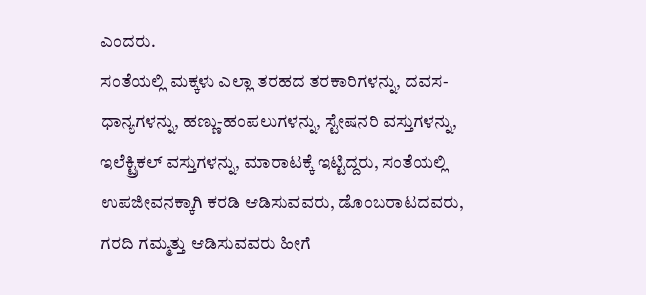ಎಂದರು.
ಸಂತೆಯಲ್ಲಿ ಮಕ್ಕಳು ಎಲ್ಲಾ ತರಹದ ತರಕಾರಿಗಳನ್ನು, ದವಸ-ಧಾನ್ಯಗಳನ್ನು, ಹಣ್ಣು-ಹಂಪಲುಗಳನ್ನು, ಸ್ಟೇಷನರಿ ವಸ್ತುಗಳನ್ನು, ಇಲೆಕ್ಟ್ರಿಕಲ್ ವಸ್ತುಗಳನ್ನು, ಮಾರಾಟಕ್ಕೆ ಇಟ್ಟಿದ್ದರು, ಸಂತೆಯಲ್ಲಿ ಉಪಜೀವನಕ್ಕಾಗಿ ಕರಡಿ ಆಡಿಸುವವರು, ಡೊಂಬರಾಟದವರು, ಗರದಿ ಗಮ್ಮತ್ತು ಆಡಿಸುವವರು ಹೀಗೆ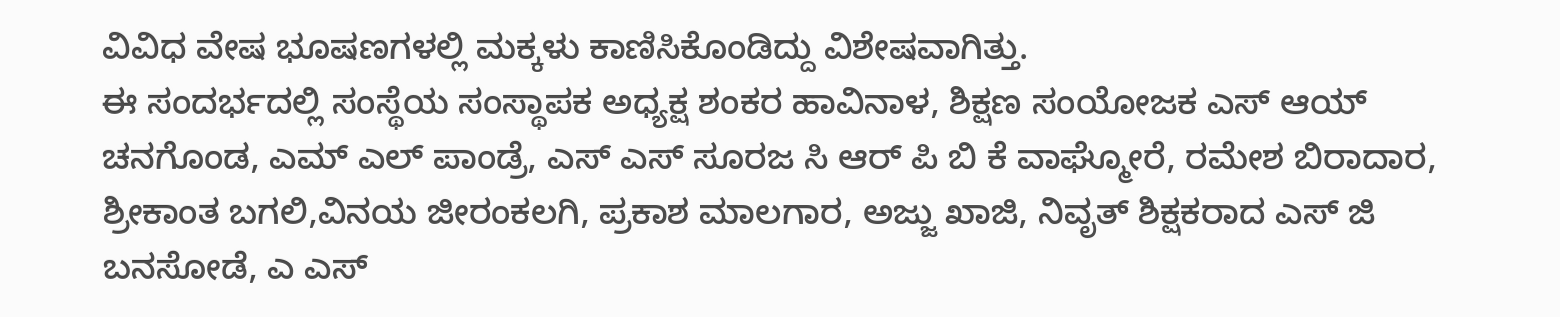ವಿವಿಧ ವೇಷ ಭೂಷಣಗಳಲ್ಲಿ ಮಕ್ಕಳು ಕಾಣಿಸಿಕೊಂಡಿದ್ದು ವಿಶೇಷವಾಗಿತ್ತು.
ಈ ಸಂದರ್ಭದಲ್ಲಿ ಸಂಸ್ಥೆಯ ಸಂಸ್ಥಾಪಕ ಅಧ್ಯಕ್ಷ ಶಂಕರ ಹಾವಿನಾಳ, ಶಿಕ್ಷಣ ಸಂಯೋಜಕ ಎಸ್ ಆಯ್ ಚನಗೊಂಡ, ಎಮ್ ಎಲ್ ಪಾಂಡ್ರೆ, ಎಸ್ ಎಸ್ ಸೂರಜ ಸಿ ಆರ್ ಪಿ ಬಿ ಕೆ ವಾಘ್ಮೋರೆ, ರಮೇಶ ಬಿರಾದಾರ, ಶ್ರೀಕಾಂತ ಬಗಲಿ,ವಿನಯ ಜೀರಂಕಲಗಿ, ಪ್ರಕಾಶ ಮಾಲಗಾರ, ಅಜ್ಜು ಖಾಜಿ, ನಿವೃತ್ ಶಿಕ್ಷಕರಾದ ಎಸ್ ಜಿ ಬನಸೋಡೆ, ಎ ಎಸ್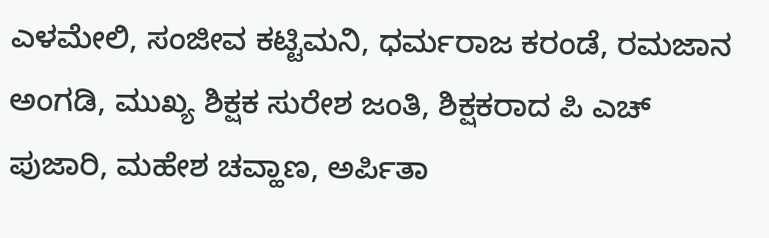ಎಳಮೇಲಿ, ಸಂಜೀವ ಕಟ್ಟಿಮನಿ, ಧರ್ಮರಾಜ ಕರಂಡೆ, ರಮಜಾನ ಅಂಗಡಿ, ಮುಖ್ಯ ಶಿಕ್ಷಕ ಸುರೇಶ ಜಂತಿ, ಶಿಕ್ಷಕರಾದ ಪಿ ಎಚ್ ಪುಜಾರಿ, ಮಹೇಶ ಚವ್ಹಾಣ, ಅರ್ಪಿತಾ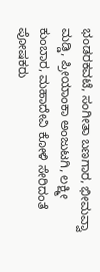ಭಂಡರಕವಟೆ, ಸಂಗೀತಾ ಬಣಗಾರ, ಭೀಮವ್ವಾ ಮಡ್ಡಿ, ಪ್ರೀಯಾಂಕಾ ಅಂಜುಟಗಿ, ಲಕ್ಷ್ಮೀ ಕುಂಬಾರ, ಮಹಾದೇವಿ ಕೋಳಿ ಸೇರಿದಂತೆ ಪೋಷಕರು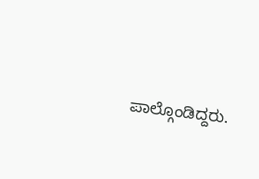ಪಾಲ್ಗೊಂಡಿದ್ದರು.